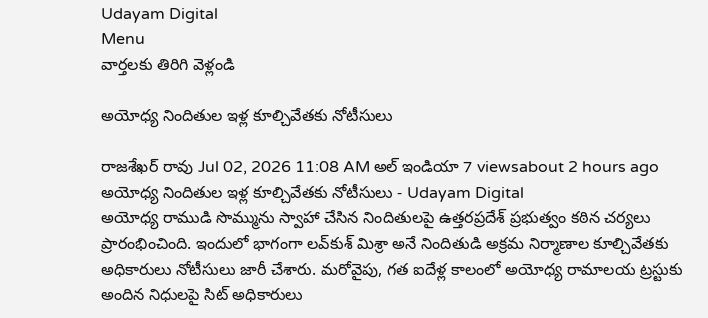Udayam Digital
Menu
వార్తలకు తిరిగి వెళ్లండి

అయోధ్య నిందితుల ఇళ్ల కూల్చివేతకు నోటీసులు

రాజశేఖర్ రావు Jul 02, 2026 11:08 AM అల్ ఇండియా 7 viewsabout 2 hours ago
అయోధ్య నిందితుల ఇళ్ల కూల్చివేతకు నోటీసులు - Udayam Digital
అయోధ్య రాముడి సొమ్మును స్వాహా చేసిన నిందితులపై ఉత్తరప్రదేశ్ ప్రభుత్వం కఠిన చర్యలు ప్రారంభించింది. ఇందులో భాగంగా లవ్‌కుశ్ మిశ్రా అనే నిందితుడి అక్రమ నిర్మాణాల కూల్చివేతకు అధికారులు నోటీసులు జారీ చేశారు. మరోవైపు, గత ఐదేళ్ల కాలంలో అయోధ్య రామాలయ ట్రస్టుకు అందిన నిధులపై సిట్ అధికారులు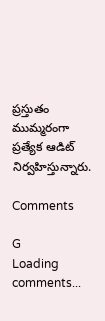ప్రస్తుతం ముమ్మరంగా ప్రత్యేక ఆడిట్ నిర్వహిస్తున్నారు.

Comments

G
Loading comments...